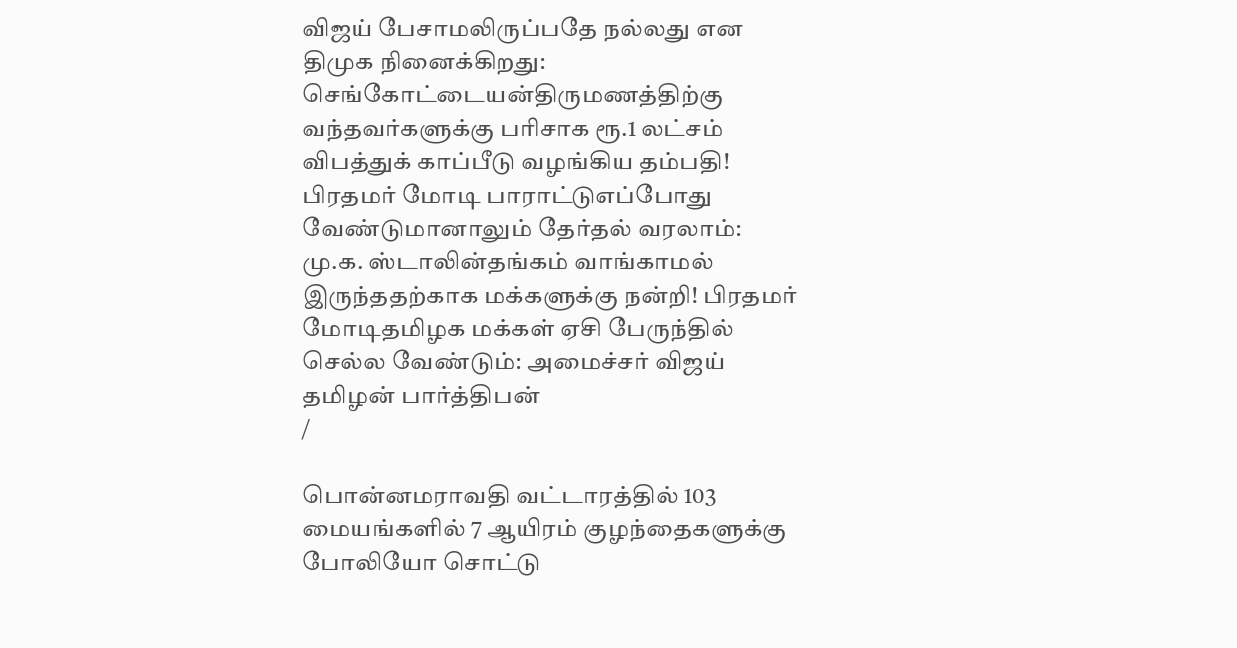விஜய் பேசாமலிருப்பதே நல்லது என திமுக நினைக்கிறது: செங்கோட்டையன்திருமணத்திற்கு வந்தவர்களுக்கு பரிசாக ரூ.1 லட்சம் விபத்துக் காப்பீடு வழங்கிய தம்பதி! பிரதமர் மோடி பாராட்டுஎப்போது வேண்டுமானாலும் தேர்தல் வரலாம்: மு.க. ஸ்டாலின்தங்கம் வாங்காமல் இருந்ததற்காக மக்களுக்கு நன்றி! பிரதமர் மோடிதமிழக மக்கள் ஏசி பேருந்தில் செல்ல வேண்டும்: அமைச்சர் விஜய் தமிழன் பார்த்திபன்
/

பொன்னமராவதி வட்டாரத்தில் 103 மையங்களில் 7 ஆயிரம் குழந்தைகளுக்கு போலியோ சொட்டு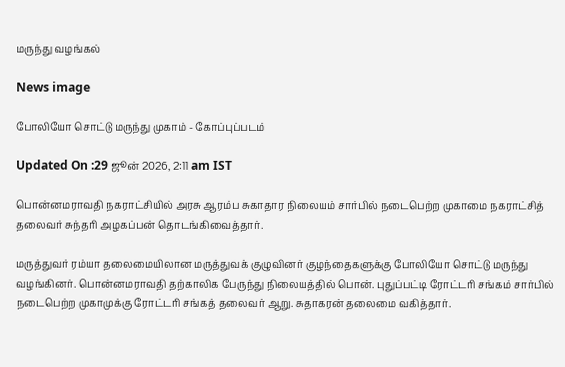மருந்து வழங்கல்

News image

போலியோ சொட்டு மருந்து முகாம் - கோப்புப்படம்

Updated On :29 ஜூன் 2026, 2:11 am IST

பொன்னமராவதி நகராட்சியில் அரசு ஆரம்ப சுகாதார நிலையம் சார்பில் நடைபெற்ற முகாமை நகராட்சித் தலைவர் சுந்தரி அழகப்பன் தொடங்கிவைத்தார்.

மருத்துவர் ரம்யா தலைமையிலான மருத்துவக் குழுவினர் குழந்தைகளுக்கு போலியோ சொட்டு மருந்து வழங்கினர். பொன்னமராவதி தற்காலிக பேருந்து நிலையத்தில் பொன். புதுப்பட்டி ரோட்டரி சங்கம் சார்பில் நடைபெற்ற முகாமுக்கு ரோட்டரி சங்கத் தலைவர் ஆறு. சுதாகரன் தலைமை வகித்தார்.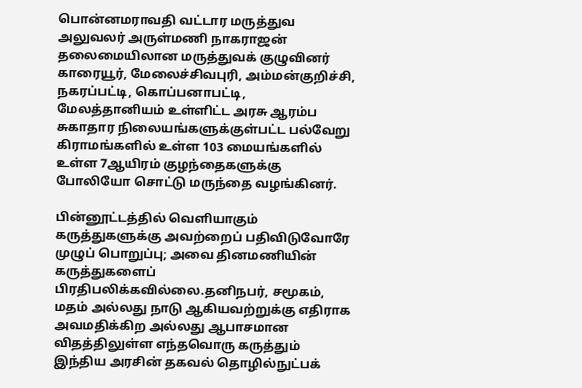பொன்னமராவதி வட்டார மருத்துவ அலுவலர் அருள்மணி நாகராஜன் தலைமையிலான மருத்துவக் குழுவினர் காரையூர், மேலைச்சிவபுரி, அம்மன்குறிச்சி, நகரப்பட்டி, கொப்பனாபட்டி, மேலத்தானியம் உள்ளிட்ட அரசு ஆரம்ப சுகாதார நிலையங்களுக்குள்பட்ட பல்வேறு கிராமங்களில் உள்ள 103 மையங்களில் உள்ள 7ஆயிரம் குழந்தைகளுக்கு போலியோ சொட்டு மருந்தை வழங்கினர்.

பின்னூட்டத்தில் வெளியாகும் கருத்துகளுக்கு அவற்றைப் பதிவிடுவோரே முழுப் பொறுப்பு; அவை தினமணியின் கருத்துகளைப் பிரதிபலிக்கவில்லை.தனிநபர், சமூகம், மதம் அல்லது நாடு ஆகியவற்றுக்கு எதிராக அவமதிக்கிற அல்லது ஆபாசமான விதத்திலுள்ள எந்தவொரு கருத்தும் இந்திய அரசின் தகவல் தொழில்நுட்பக்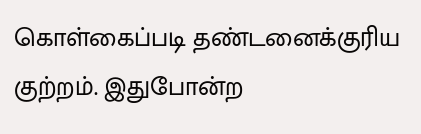கொள்கைப்படி தண்டனைக்குரிய குற்றம். இதுபோன்ற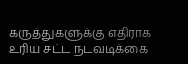கருத்துகளுக்கு எதிராக உரிய சட்ட நடவடிக்கை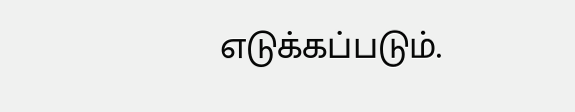எடுக்கப்படும்.